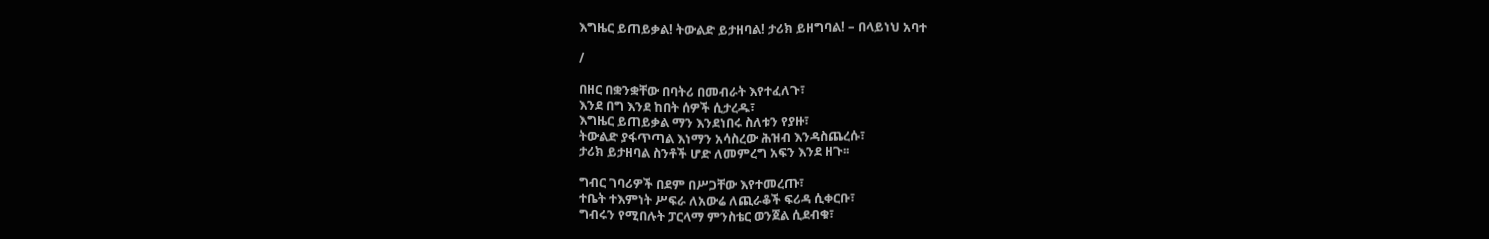እግዜር ይጠይቃል! ትውልድ ይታዘባል! ታሪክ ይዘግባል! – በላይነህ አባተ

/

በዘር በቋንቋቸው በባትሪ በመብራት እየተፈለጉ፣
እንደ በግ እንደ ከበት ሰዎች ሲታረዱ፣
እግዜር ይጠይቃል ማን እንደነበሩ ስለቱን የያዙ፣
ትውልድ ያፋጥጣል እነማን አሳስረው ሕዝብ እንዳስጨረሱ፣
ታሪክ ይታዘባል ስንቶች ሆድ ለመምረግ አፍን እንደ ዘጉ፡፡

ግብር ገባሪዎች በደም በሥጋቸው እየተመረጡ፣
ተቤት ተእምነት ሥፍራ ለአውሬ ለጪራቆች ፍሪዳ ሲቀርቡ፣
ግብሩን የሚበሉት ፓርላማ ምንስቴር ወንጀል ሲደብቁ፣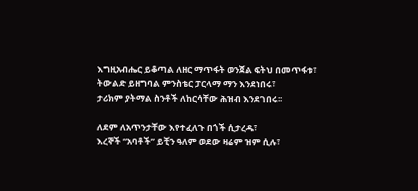እግዚአብሔር ይቆጣል ለዘር ማጥፋት ወንጀል ፍትህ በመጥፋቱ፣
ትውልድ ይዘግባል ምንስቴር ፓርላማ ማን እንደነበሩ፣
ታሪክም ያትማል ስንቶች ለከርሳቸው ሕዝብ እንደገበሩ፡፡

ለደም ለአጥንታቸው እየተፈለጉ በጎች ሲታረዱ፣
እረኞች “አባቶች” ይቺን ዓለም ወደው ዛሬም ዝም ሲሉ፣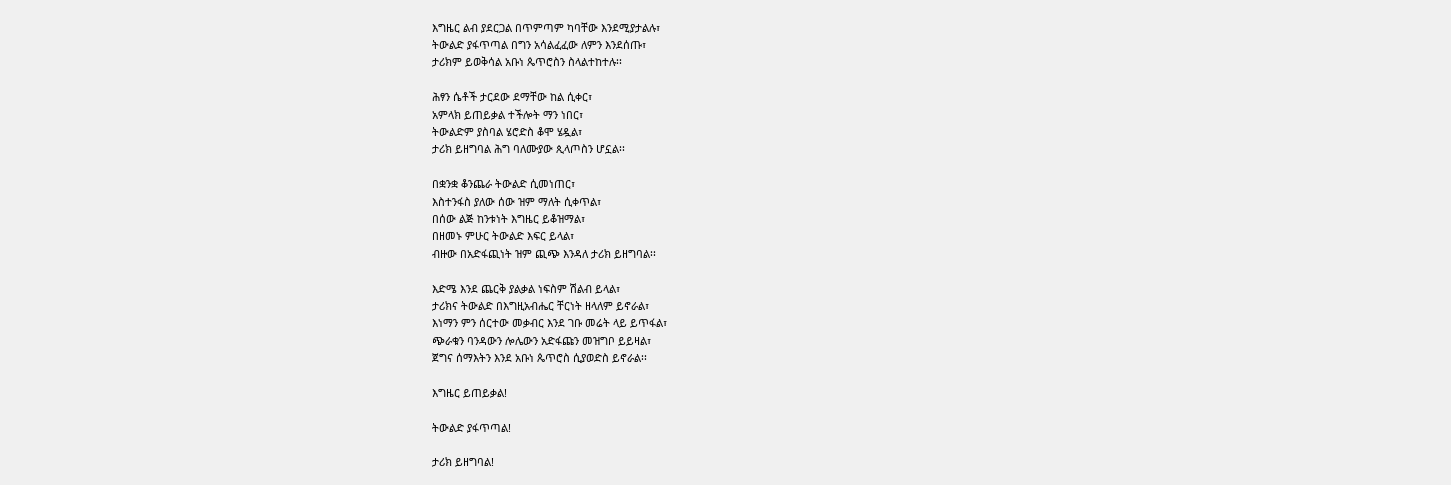እግዜር ልብ ያደርጋል በጥምጣም ካባቸው እንደሚያታልሉ፣
ትውልድ ያፋጥጣል በግን አሳልፈፈው ለምን እንደሰጡ፣
ታሪክም ይወቅሳል አቡነ ጴጥሮስን ስላልተከተሉ፡፡

ሕፃን ሴቶች ታርደው ደማቸው ከል ሲቀር፣
አምላክ ይጠይቃል ተችሎት ማን ነበር፣
ትውልድም ያስባል ሄሮድስ ቆሞ ሄዷል፣
ታሪክ ይዘግባል ሕግ ባለሙያው ጲላጦስን ሆኗል፡፡

በቋንቋ ቆንጨራ ትውልድ ሲመነጠር፣
እስተንፋስ ያለው ሰው ዝም ማለት ሲቀጥል፣
በሰው ልጅ ከንቱነት እግዜር ይቆዝማል፣
በዘመኑ ምሁር ትውልድ እፍር ይላል፣
ብዙው በአድፋጪነት ዝም ጪጭ እንዳለ ታሪክ ይዘግባል፡፡

እድሜ እንደ ጨርቅ ያልቃል ነፍስም ሽልብ ይላል፣
ታሪክና ትውልድ በእግዚአብሔር ቸርነት ዘላለም ይኖራል፣
እነማን ምን ሰርተው መቃብር እንደ ገቡ መሬት ላይ ይጥፋል፣
ጭራቁን ባንዳውን ሎሌውን አድፋጩን መዝግቦ ይይዛል፣
ጀግና ሰማእትን እንደ አቡነ ጴጥሮስ ሲያወድስ ይኖራል፡፡

እግዜር ይጠይቃል!

ትውልድ ያፋጥጣል!

ታሪክ ይዘግባል!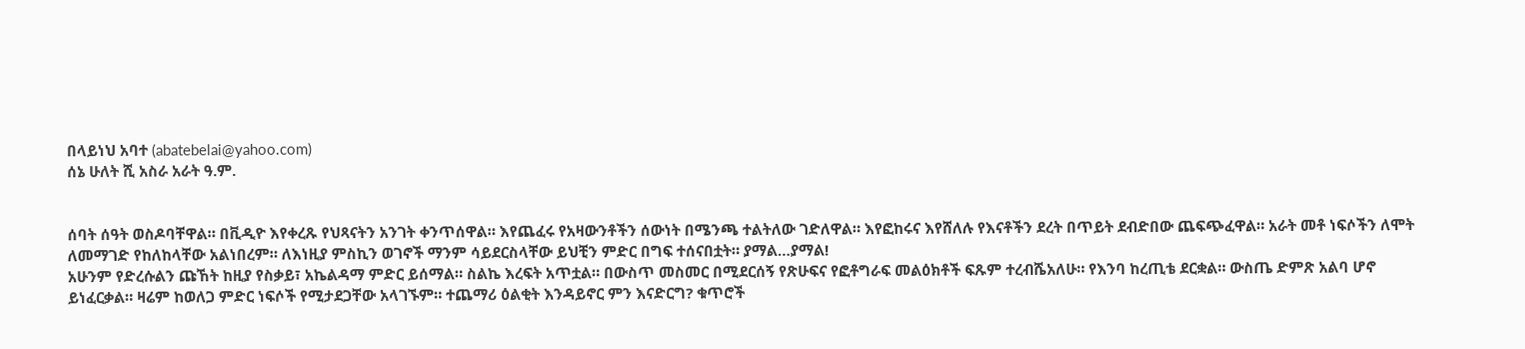በላይነህ አባተ (abatebelai@yahoo.com)
ሰኔ ሁለት ሺ አስራ አራት ዓ.ም.


ሰባት ሰዓት ወስዶባቸዋል። በቪዲዮ እየቀረጹ የህጻናትን አንገት ቀንጥሰዋል። እየጨፈሩ የአዛውንቶችን ሰውነት በሜንጫ ተልትለው ገድለዋል። እየፎከሩና እየሸለሉ የእናቶችን ደረት በጥይት ደብድበው ጨፍጭፈዋል። አራት መቶ ነፍሶችን ለሞት ለመማገድ የከለከላቸው አልነበረም። ለእነዚያ ምስኪን ወገኖች ማንም ሳይደርስላቸው ይህቺን ምድር በግፍ ተሰናበቷት። ያማል…ያማል!
አሁንም የድረሱልን ጩኸት ከዚያ የስቃይ፣ አኬልዳማ ምድር ይሰማል። ስልኬ እረፍት አጥቷል። በውስጥ መስመር በሚደርሰኝ የጽሁፍና የፎቶግራፍ መልዕክቶች ፍጹም ተረብሼአለሁ። የእንባ ከረጢቴ ደርቋል። ውስጤ ድምጽ አልባ ሆኖ ይነፈርቃል። ዛሬም ከወለጋ ምድር ነፍሶች የሚታደጋቸው አላገኙም። ተጨማሪ ዕልቂት እንዳይኖር ምን እናድርግ? ቁጥሮች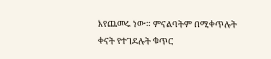እየጨመሩ ነው። ምናልባትም በሚቀጥሉት ቀናት የተገደሉት ቁጥር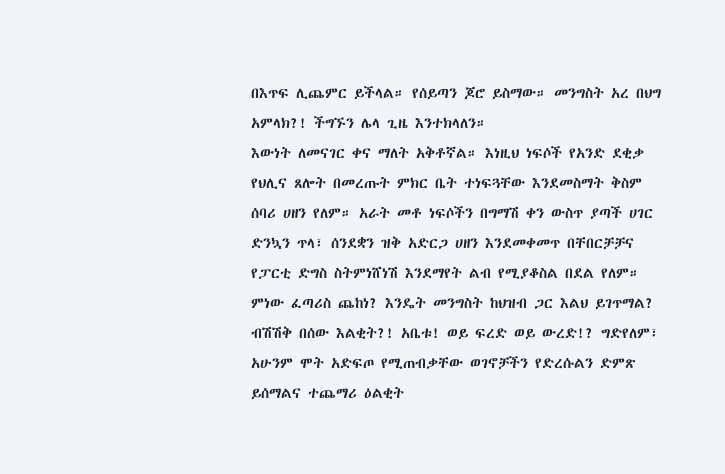በእጥፍ ሊጨምር ይችላል። የሰይጣን ጆሮ ይስማው። መንግስት አረ በህግ አምላክ?! ችግኙን ሌላ ጊዜ እንተክላለን።
እውነት ለመናገር ቀና ማለት አቅቶኛል። እነዚህ ነፍሶች የአንድ ደቂቃ የህሊና ጸሎት በመረጡት ምክር ቤት ተነፍጓቸው እንደመስማት ቅስም ሰባሪ ሀዘን የለም። አራት መቶ ነፍሶችን በግማሽ ቀን ውስጥ ያጣች ሀገር ድንኳን ጥላ፣ ሰንደቋን ዝቅ አድርጋ ሀዘን እንደመቀመጥ በቸበርቻቻና የፓርቲ ድግስ ስትምነሸነሽ እንደማየት ልብ የሚያቆስል በደል የለም። ምነው ፈጣሪስ ጨከነ? እንዴት መንግስት ከህዝብ ጋር እልህ ይገጥማል? ብሽሽቅ በሰው እልቂት?! አቤቱ! ወይ ፍረድ ወይ ውረድ!? ግድየለም፣ አሁንም ሞት አድፍጦ የሚጠብቃቸው ወገኖቻችን የድረሱልን ድምጽ ይሰማልና ተጨማሪ ዕልቂት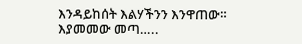እንዳይከሰት እልሃችንን እንዋጠው።
እያመመው መጣ…..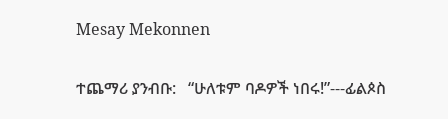Mesay Mekonnen

ተጨማሪ ያንብቡ:   “ሁለቱም ባዶዎች ነበሩ!”---ፊልጶስ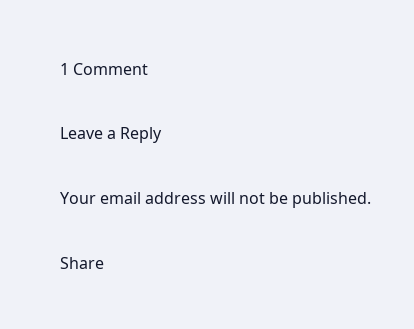1 Comment

Leave a Reply

Your email address will not be published.

Share